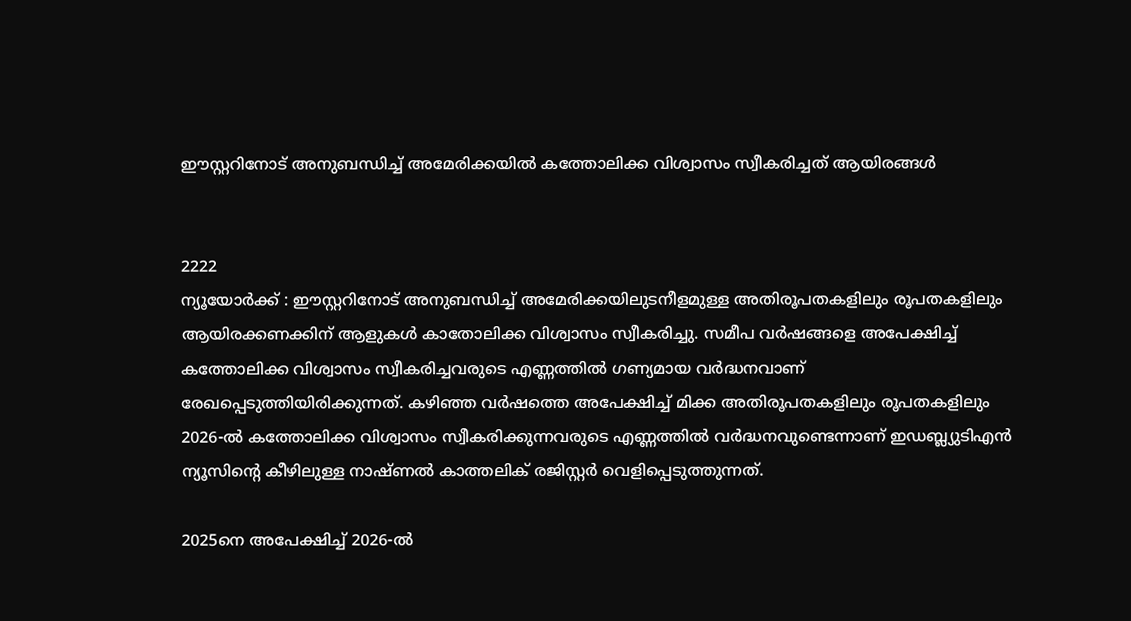ഈസ്റ്ററിനോട് അനുബന്ധിച്ച് അമേരിക്കയില്‍ കത്തോലിക്ക വിശ്വാസം സ്വീകരിച്ചത് ആയിരങ്ങള്‍


2222
ന്യൂയോർക്ക് : ഈസ്റ്ററിനോട് അനുബന്ധിച്ച് അമേരിക്കയിലുടനീളമുള്ള അതിരൂപതകളിലും രൂപതകളിലും ആയിരക്കണക്കിന് ആളുകള്‍ കാതോലിക്ക വിശ്വാസം സ്വീകരിച്ചു. സമീപ വർഷങ്ങളെ അപേക്ഷിച്ച് കത്തോലിക്ക വിശ്വാസം സ്വീകരിച്ചവരുടെ എണ്ണത്തിൽ ഗണ്യമായ വർദ്ധനവാണ് രേഖപ്പെടുത്തിയിരിക്കുന്നത്. കഴിഞ്ഞ വർഷത്തെ അപേക്ഷിച്ച് മിക്ക അതിരൂപതകളിലും രൂപതകളിലും 2026-ൽ കത്തോലിക്ക വിശ്വാസം സ്വീകരിക്കുന്നവരുടെ എണ്ണത്തിൽ വർദ്ധനവുണ്ടെന്നാണ് ഇ‌ഡബ്ല്യു‌ടി‌എന്‍ ന്യൂസിന്റെ കീഴിലുള്ള നാഷ്ണൽ കാത്തലിക് രജിസ്റ്റര്‍ വെളിപ്പെടുത്തുന്നത്.

2025നെ അപേക്ഷിച്ച് 2026-ൽ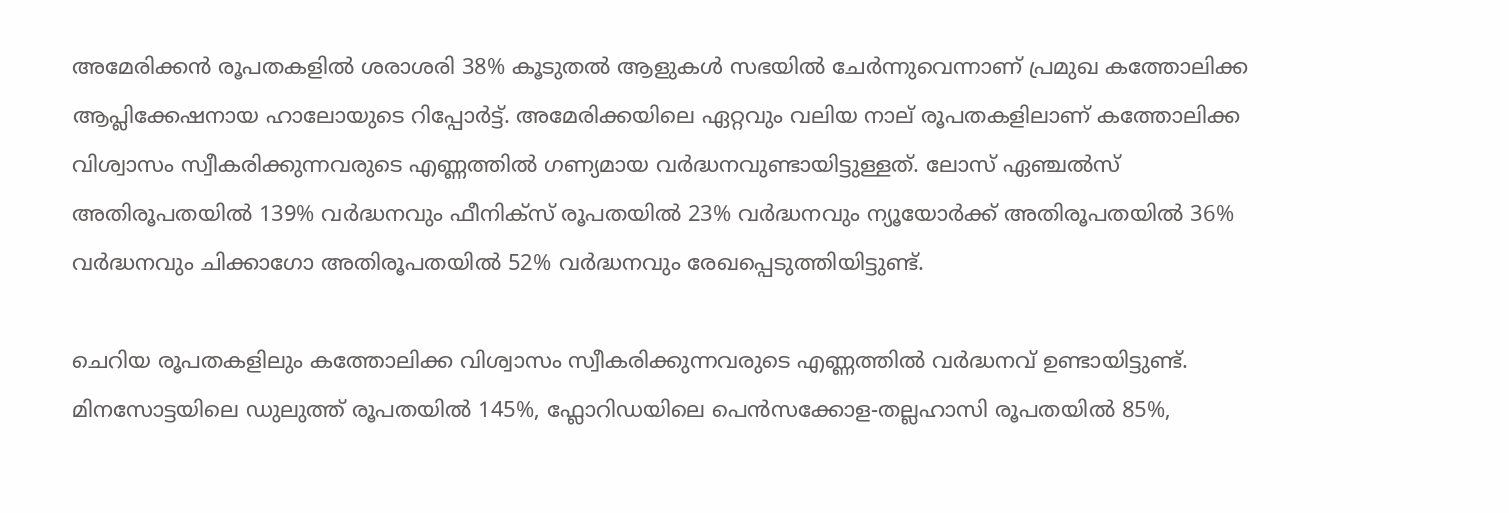അമേരിക്കൻ രൂപതകളിൽ ശരാശരി 38% കൂടുതൽ ആളുകൾ സഭയിൽ ചേർന്നുവെന്നാണ് പ്രമുഖ കത്തോലിക്ക ആപ്ലിക്കേഷനായ ഹാലോയുടെ റിപ്പോര്‍ട്ട്. അമേരിക്കയിലെ ഏറ്റവും വലിയ നാല് രൂപതകളിലാണ് കത്തോലിക്ക വിശ്വാസം സ്വീകരിക്കുന്നവരുടെ എണ്ണത്തില്‍ ഗണ്യമായ വർദ്ധനവുണ്ടായിട്ടുള്ളത്. ലോസ് ഏഞ്ചൽസ് അതിരൂപതയില്‍ 139% വർദ്ധനവും ഫീനിക്സ് രൂപതയില്‍ 23% വർദ്ധനവും ന്യൂയോർക്ക് അതിരൂപതയില്‍ 36% വർദ്ധനവും ചിക്കാഗോ അതിരൂപതയില്‍ 52% വർദ്ധനവും രേഖപ്പെടുത്തിയിട്ടുണ്ട്.

ചെറിയ രൂപതകളിലും കത്തോലിക്ക വിശ്വാസം സ്വീകരിക്കുന്നവരുടെ എണ്ണത്തില്‍ വർദ്ധനവ് ഉണ്ടായിട്ടുണ്ട്. മിനസോട്ടയിലെ ഡുലുത്ത് രൂപതയില്‍ 145%, ഫ്ലോറിഡയിലെ പെൻസക്കോള-തല്ലഹാസി രൂപതയില്‍ 85%,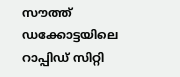സൗത്ത് ഡക്കോട്ടയിലെ റാപ്പിഡ് സിറ്റി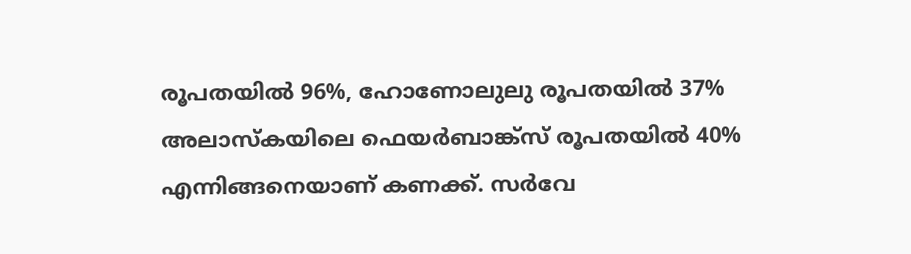രൂപതയില്‍ 96%, ഹോണോലുലു രൂപതയില്‍ 37% അലാസ്കയിലെ ഫെയർബാങ്ക്സ് രൂപതയില്‍ 40% എന്നിങ്ങനെയാണ് കണക്ക്. സർവേ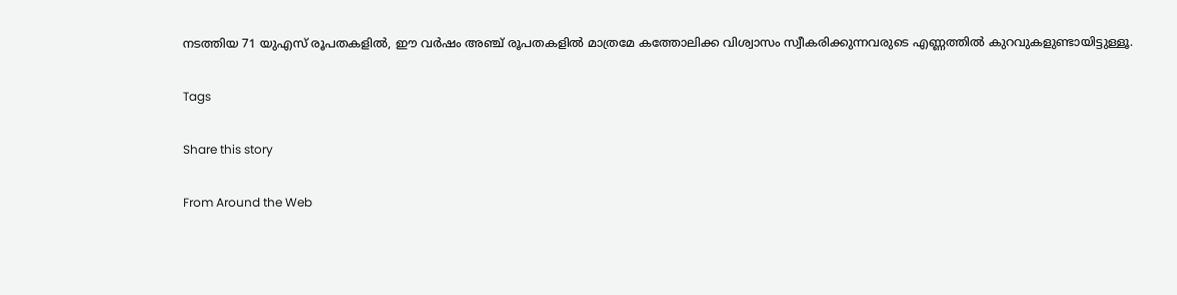നടത്തിയ 71 യുഎസ് രൂപതകളിൽ, ഈ വർഷം അഞ്ച് രൂപതകളില്‍ മാത്രമേ കത്തോലിക്ക വിശ്വാസം സ്വീകരിക്കുന്നവരുടെ എണ്ണത്തില്‍ കുറവുകളുണ്ടായിട്ടുള്ളൂ.

Tags

Share this story

From Around the Web